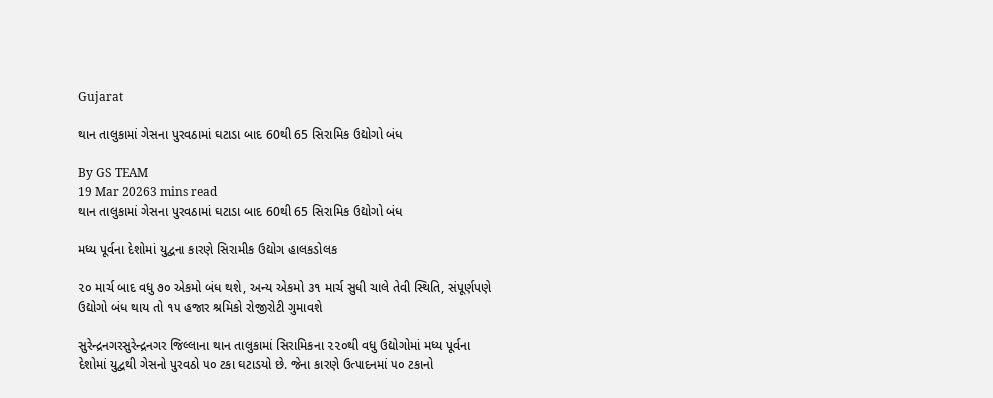Gujarat

થાન તાલુકામાં ગેસના પુરવઠામાં ઘટાડા બાદ 60થી 65 સિરામિક ઉદ્યોગો બંધ

By GS TEAM
19 Mar 20263 mins read
થાન તાલુકામાં ગેસના પુરવઠામાં ઘટાડા બાદ 60થી 65 સિરામિક ઉદ્યોગો બંધ

મધ્ય પૂર્વના દેશોમાં યુદ્વના કારણે સિરામીક ઉદ્યોગ હાલકડોલક

૨૦ માર્ચ બાદ વધુ ૭૦ એકમો બંધ થશે, અન્ય એકમો ૩૧ માર્ચ સુધી ચાલે તેવી સ્થિતિ, સંપૂર્ણપણે ઉદ્યોગો બંધ થાય તો ૧૫ હજાર શ્રમિકો રોજીરોટી ગુમાવશે

સુરેન્દ્રનગરસુરેન્દ્રનગર જિલ્લાના થાન તાલુકામાં સિરામિકના ૨૨૦થી વધુ ઉદ્યોગોમાં મધ્ય પૂર્વના દેશોમાં યુદ્વથી ગેસનો પુરવઠો ૫૦ ટકા ઘટાડયો છે. જેના કારણે ઉત્પાદનમાં ૫૦ ટકાનો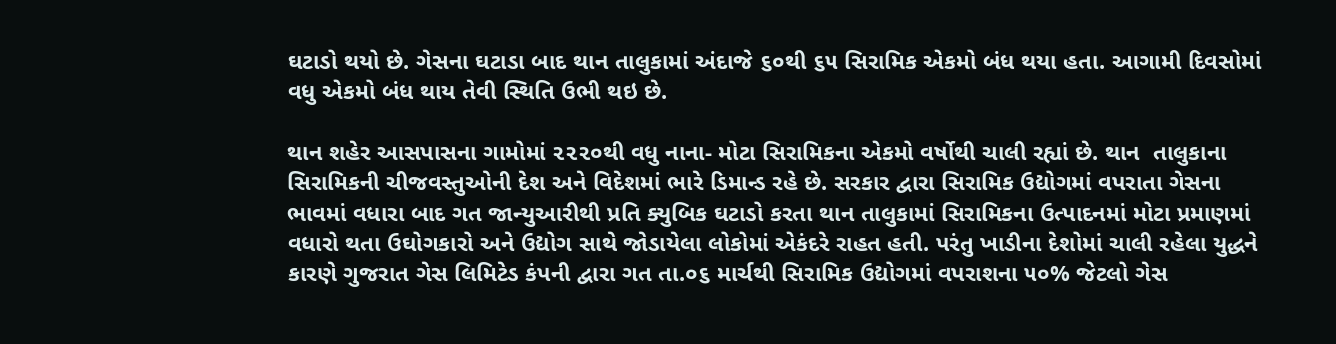ઘટાડો થયો છે. ગેસના ઘટાડા બાદ થાન તાલુકામાં અંદાજે ૬૦થી ૬૫ સિરામિક એકમો બંધ થયા હતા. આગામી દિવસોમાં વધુ એકમો બંધ થાય તેવી સ્થિતિ ઉભી થઇ છે.

થાન શહેર આસપાસના ગામોમાં ૨૨૨૦થી વધુ નાના- મોટા સિરામિકના એકમો વર્ષોથી ચાલી રહ્યાં છે. થાન  તાલુકાના સિરામિકની ચીજવસ્તુઓની દેશ અને વિદેશમાં ભારે ડિમાન્ડ રહે છે. સરકાર દ્વારા સિરામિક ઉદ્યોગમાં વપરાતા ગેસના ભાવમાં વધારા બાદ ગત જાન્યુઆરીથી પ્રતિ ક્યુબિક ઘટાડો કરતા થાન તાલુકામાં સિરામિકના ઉત્પાદનમાં મોટા પ્રમાણમાં વધારો થતા ઉઘોગકારો અને ઉદ્યોગ સાથે જોડાયેલા લોકોમાં એકંદરે રાહત હતી. પરંતુ ખાડીના દેશોમાં ચાલી રહેલા યુદ્ધને કારણે ગુજરાત ગેસ લિમિટેડ કંપની દ્વારા ગત તા.૦૬ માર્ચથી સિરામિક ઉદ્યોગમાં વપરાશના ૫૦% જેટલો ગેસ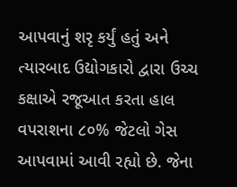આપવાનું શરૃ કર્યું હતું અને ત્યારબાદ ઉદ્યોગકારો દ્વારા ઉચ્ચ કક્ષાએ રજૂઆત કરતા હાલ વપરાશના ૮૦% જેટલો ગેસ આપવામાં આવી રહ્યો છે. જેના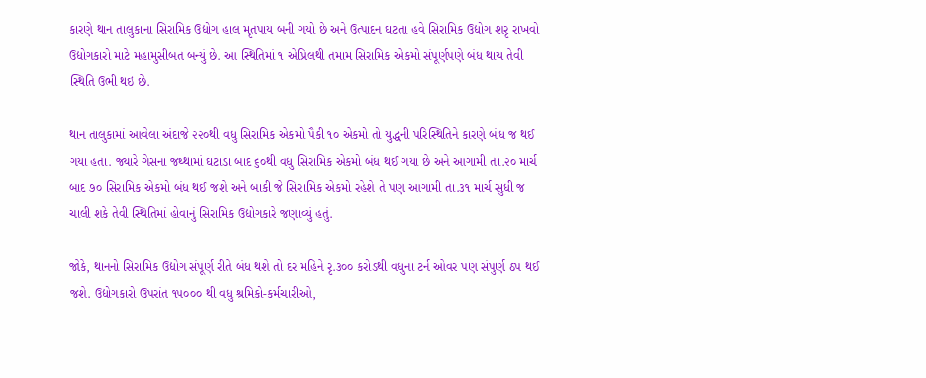કારણે થાન તાલુકાના સિરામિક ઉદ્યોગ હાલ મૃતપાય બની ગયો છે અને ઉત્પાદન ઘટતા હવે સિરામિક ઉદ્યોગ શરૃ રાખવો ઉદ્યોગકારો માટે મહામુસીબત બન્યું છે. આ સ્થિતિમાં ૧ એપ્રિલથી તમામ સિરામિક એકમો સંપૂર્ણપણે બંધ થાય તેવી સ્થિતિ ઉભી થઇ છે.

થાન તાલુકામાં આવેલા અંદાજે ૨૨૦થી વધુ સિરામિક એકમો પૈકી ૧૦ એકમો તો યુદ્ધની પરિસ્થિતિને કારણે બંધ જ થઈ ગયા હતા. જ્યારે ગેસના જથ્થામાં ઘટાડા બાદ ૬૦થી વધુ સિરામિક એકમો બંધ થઈ ગયા છે અને આગામી તા.૨૦ માર્ચ બાદ ૭૦ સિરામિક એકમો બંધ થઈ જશે અને બાકી જે સિરામિક એકમો રહેશે તે પણ આગામી તા.૩૧ માર્ચ સુધી જ ચાલી શકે તેવી સ્થિતિમાં હોવાનું સિરામિક ઉદ્યોગકારે જણાવ્યું હતું.

જોકે, થાનનો સિરામિક ઉદ્યોગ સંપૂર્ણ રીતે બંધ થશે તો દર મહિને રૃ.૩૦૦ કરોડથી વધુના ટર્ન ઓવર પણ સંપુર્ણ ઠપ થઈ જશે. ઉદ્યોગકારો ઉપરાંત ૧૫૦૦૦ થી વધુ શ્રમિકો-કર્મચારીઓ,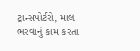ટ્રાન્સપોર્ટરો, માલ ભરવાનું કામ કરતા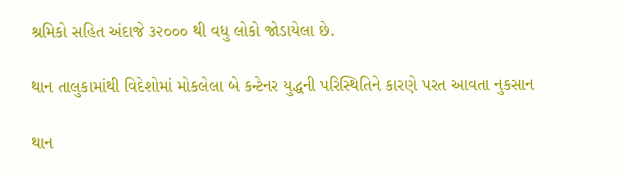શ્રમિકો સહિત અંદાજે ૩૨૦૦૦ થી વધુ લોકો જોડાયેલા છે.

થાન તાલુકામાંથી વિદેશોમાં મોકલેલા બે કન્ટેનર યુદ્ધની પરિસ્થિતિને કારણે પરત આવતા નુકસાન

થાન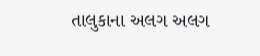તાલુકાના અલગ અલગ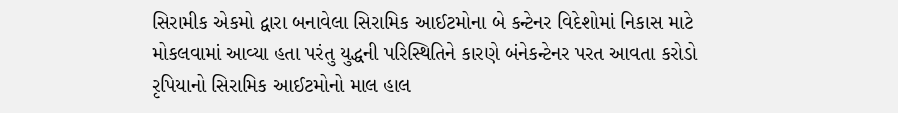સિરામીક એકમો દ્વારા બનાવેલા સિરામિક આઈટમોના બે કન્ટેનર વિદેશોમાં નિકાસ માટે મોકલવામાં આવ્યા હતા પરંતુ યુદ્ધની પરિસ્થિતિને કારણે બંનેકન્ટેનર પરત આવતા કરોડો રૃપિયાનો સિરામિક આઈટમોનો માલ હાલ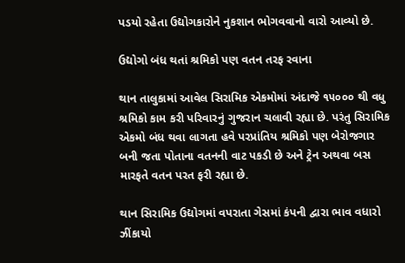પડયો રહેતા ઉદ્યોગકારોને નુકશાન ભોગવવાનો વારો આવ્યો છે.

ઉદ્યોગો બંધ થતાં શ્રમિકો પણ વતન તરફ રવાના

થાન તાલુકામાં આવેલ સિરામિક એકમોમાં અંદાજે ૧૫૦૦૦ થી વધુ શ્રમિકો કામ કરી પરિવારનું ગુજરાન ચલાવી રહ્યા છે. પરંતુ સિરામિક એકમો બંધ થવા લાગતા હવે પરપ્રાંતિય શ્રમિકો પણ બેરોજગાર બની જતા પોતાના વતનની વાટ પકડી છે અને ટ્રેન અથવા બસ મારફતે વતન પરત ફરી રહ્યા છે.

થાન સિરામિક ઉદ્યોગમાં વપરાતા ગેસમાં કંપની દ્વારા ભાવ વધારો ઝીંકાયો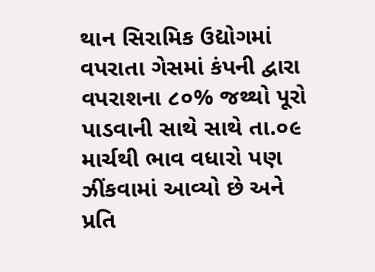થાન સિરામિક ઉદ્યોગમાં વપરાતા ગેસમાં કંપની દ્વારા વપરાશના ૮૦% જથ્થો પૂરો પાડવાની સાથે સાથે તા.૦૯ માર્ચથી ભાવ વધારો પણ ઝીંકવામાં આવ્યો છે અને પ્રતિ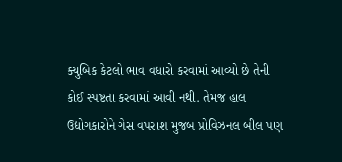ક્યુબિક કેટલો ભાવ વધારો કરવામાં આવ્યો છે તેની કોઈ સ્પષ્ટતા કરવામાં આવી નથી. તેમજ હાલ ઉદ્યોગકારોને ગેસ વપરાશ મુજબ પ્રોવિઝનલ બીલ પણ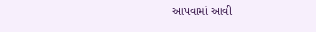આપવામાં આવી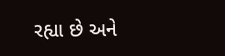રહ્યા છે અને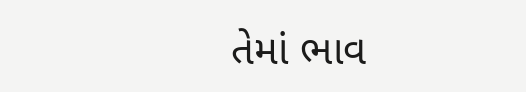તેમાં ભાવ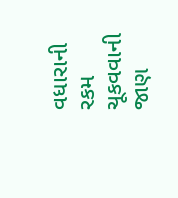વધારાની રકમ ચૂકવવાની જાણ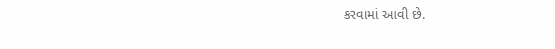કરવામાં આવી છે.